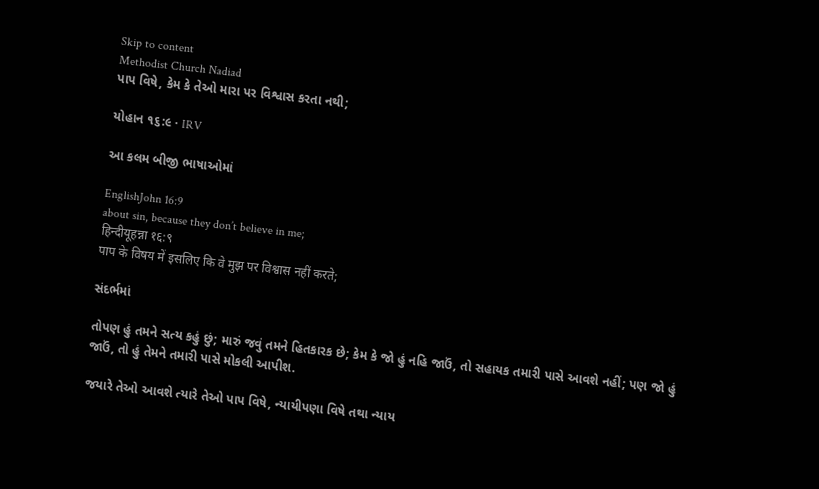Skip to content
Methodist Church Nadiad
પાપ વિષે, કેમ કે તેઓ મારા પર વિશ્વાસ કરતા નથી;

યોહાન ૧૬:૯ · IRV

આ કલમ બીજી ભાષાઓમાં

EnglishJohn 16:9
about sin, because they don’t believe in me;
हिन्दीयूहन्ना १६:९
पाप के विषय में इसलिए कि वे मुझ पर विश्वास नहीं करते;

સંદર્ભમાં

તોપણ હું તમને સત્ય કહું છું; મારું જવું તમને હિતકારક છે; કેમ કે જો હું નહિ જાઉં, તો સહાયક તમારી પાસે આવશે નહીં; પણ જો હું જાઉં, તો હું તેમને તમારી પાસે મોકલી આપીશ.

જયારે તેઓ આવશે ત્યારે તેઓ પાપ વિષે, ન્યાયીપણા વિષે તથા ન્યાય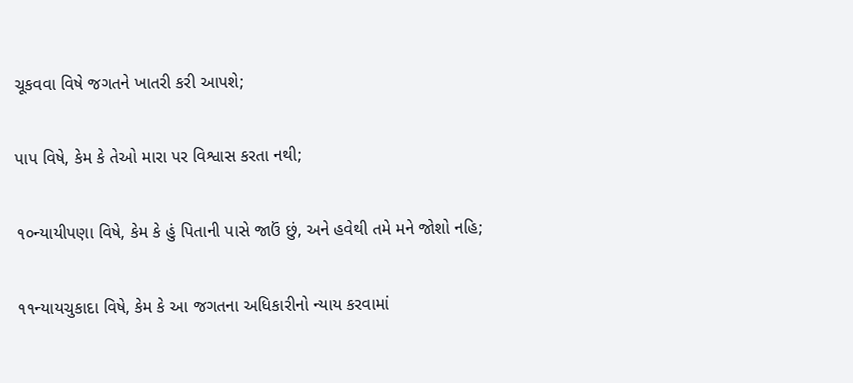ચૂકવવા વિષે જગતને ખાતરી કરી આપશે;

પાપ વિષે, કેમ કે તેઓ મારા પર વિશ્વાસ કરતા નથી;

૧૦ન્યાયીપણા વિષે, કેમ કે હું પિતાની પાસે જાઉં છું, અને હવેથી તમે મને જોશો નહિ;

૧૧ન્યાયચુકાદા વિષે, કેમ કે આ જગતના અધિકારીનો ન્યાય કરવામાં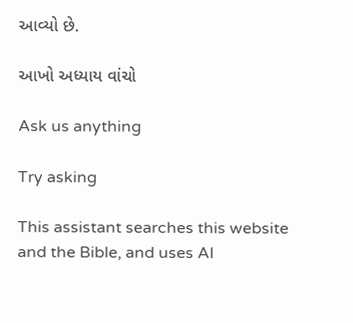આવ્યો છે.

આખો અધ્યાય વાંચો

Ask us anything

Try asking

This assistant searches this website and the Bible, and uses AI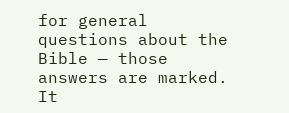for general questions about the Bible — those answers are marked. It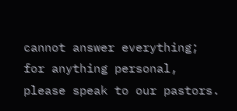cannot answer everything; for anything personal, please speak to our pastors.